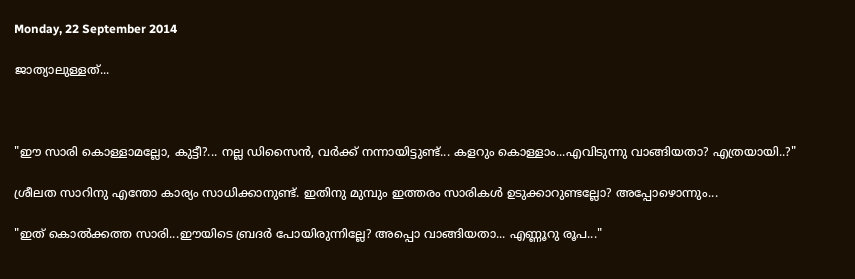Monday, 22 September 2014

ജാത്യാലുള്ളത്...



"ഈ സാരി കൊള്ളാമല്ലോ, കുട്ടീ?... നല്ല ഡിസൈന്‍, വര്‍ക്ക്‌ നന്നായിട്ടുണ്ട്... കളറും കൊള്ളാം...എവിടുന്നു വാങ്ങിയതാ? എത്രയായി..?"

ശ്രീലത സാറിനു എന്തോ കാര്യം സാധിക്കാനുണ്ട്. ഇതിനു മുമ്പും ഇത്തരം സാരികള്‍ ഉടുക്കാറുണ്ടല്ലോ? അപ്പോഴൊന്നും...

"ഇത് കൊല്‍ക്കത്ത സാരി...ഈയിടെ ബ്രദര്‍ പോയിരുന്നില്ലേ? അപ്പൊ വാങ്ങിയതാ... എണ്ണൂറു രൂപ..."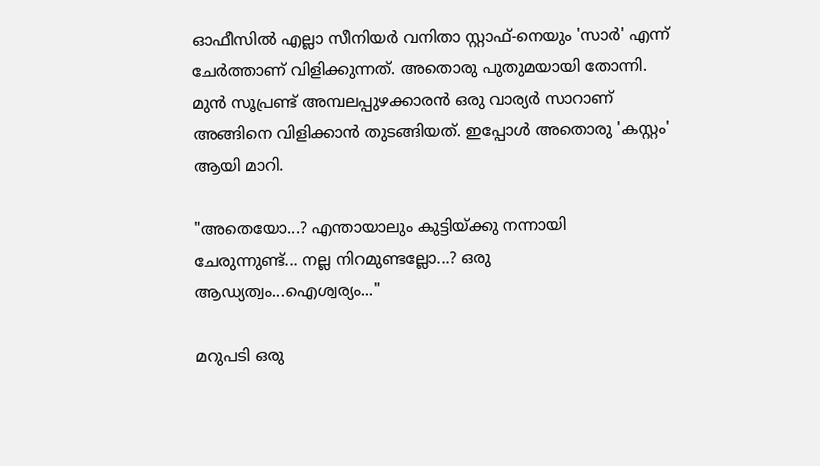ഓഫീസില്‍ എല്ലാ സീനിയര്‍ വനിതാ സ്റ്റാഫ്‌-നെയും 'സാര്‍' എന്ന് ചേര്‍ത്താണ് വിളിക്കുന്നത്‌. അതൊരു പുതുമയായി തോന്നി. മുന്‍ സൂപ്രണ്ട് അമ്പലപ്പുഴക്കാരന്‍ ഒരു വാര്യര്‍ സാറാണ് അങ്ങിനെ വിളിക്കാന്‍ തുടങ്ങിയത്. ഇപ്പോള്‍ അതൊരു 'കസ്റ്റം' ആയി മാറി.

"അതെയോ...? എന്തായാലും കുട്ടിയ്ക്കു നന്നായി ചേരുന്നുണ്ട്... നല്ല നിറമുണ്ടല്ലോ...? ഒരു ആഡ്യത്വം...ഐശ്വര്യം..."

മറുപടി ഒരു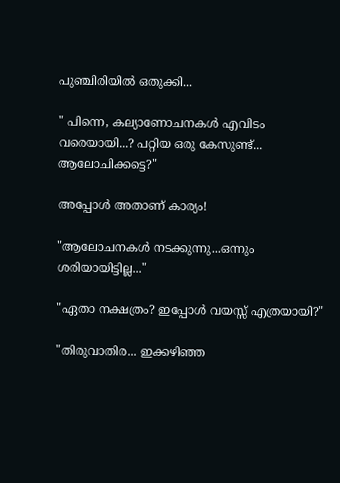പുഞ്ചിരിയില്‍ ഒതുക്കി...

" പിന്നെ, കല്യാണോചനകള്‍ എവിടം വരെയായി...? പറ്റിയ ഒരു കേസുണ്ട്... ആലോചിക്കട്ടെ?"

അപ്പോള്‍ അതാണ്‌ കാര്യം!

"ആലോചനകള്‍ നടക്കുന്നു...ഒന്നും ശരിയായിട്ടില്ല..."

"ഏതാ നക്ഷത്രം? ഇപ്പോള്‍ വയസ്സ് എത്രയായി?"

"തിരുവാതിര... ഇക്കഴിഞ്ഞ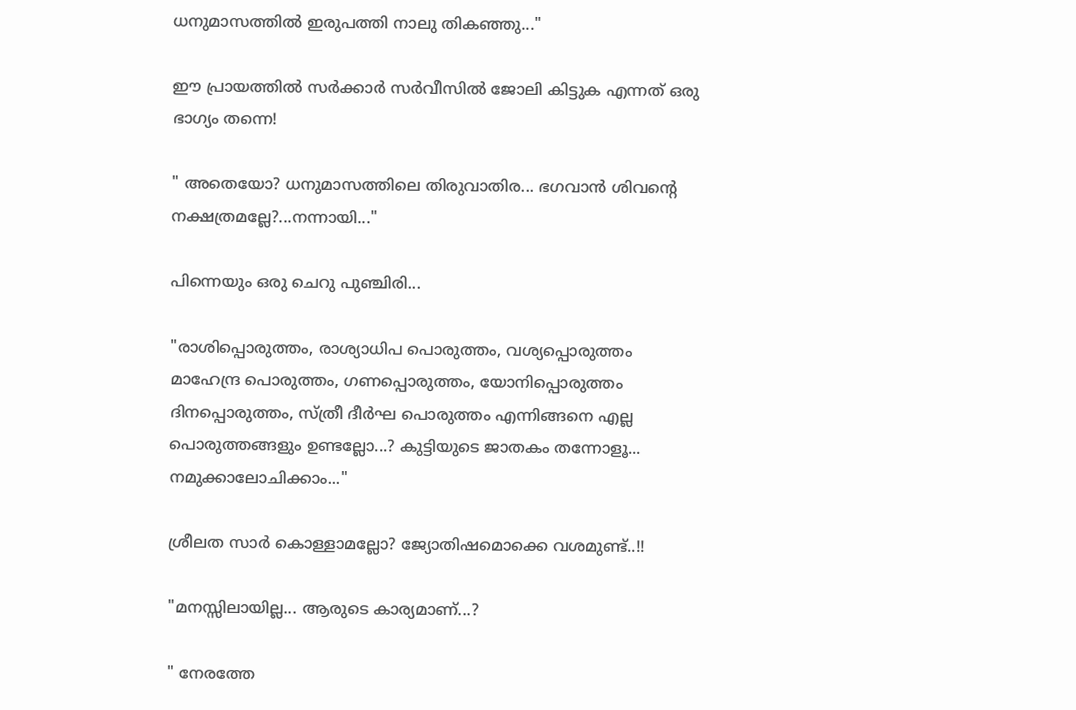ധനുമാസത്തില്‍ ഇരുപത്തി നാലു തികഞ്ഞു..."

ഈ പ്രായത്തില്‍ സര്‍ക്കാര്‍ സര്‍വീസില്‍ ജോലി കിട്ടുക എന്നത് ഒരു ഭാഗ്യം തന്നെ!

" അതെയോ? ധനുമാസത്തിലെ തിരുവാതിര... ഭഗവാന്‍ ശിവന്‍റെ നക്ഷത്രമല്ലേ?...നന്നായി..."

പിന്നെയും ഒരു ചെറു പുഞ്ചിരി...

"രാശിപ്പൊരുത്തം, രാശ്യാധിപ പൊരുത്തം, വശ്യപ്പൊരുത്തം
മാഹേന്ദ്ര പൊരുത്തം, ഗണപ്പൊരുത്തം, യോനിപ്പൊരുത്തം
ദിനപ്പൊരുത്തം, സ്ത്രീ ദീര്‍ഘ പൊരുത്തം എന്നിങ്ങനെ എല്ല പൊരുത്തങ്ങളും ഉണ്ടല്ലോ...? കുട്ടിയുടെ ജാതകം തന്നോളൂ... നമുക്കാലോചിക്കാം..."

ശ്രീലത സാര്‍ കൊള്ളാമല്ലോ? ജ്യോതിഷമൊക്കെ വശമുണ്ട്..!!

"മനസ്സിലായില്ല... ആരുടെ കാര്യമാണ്...?

" നേരത്തേ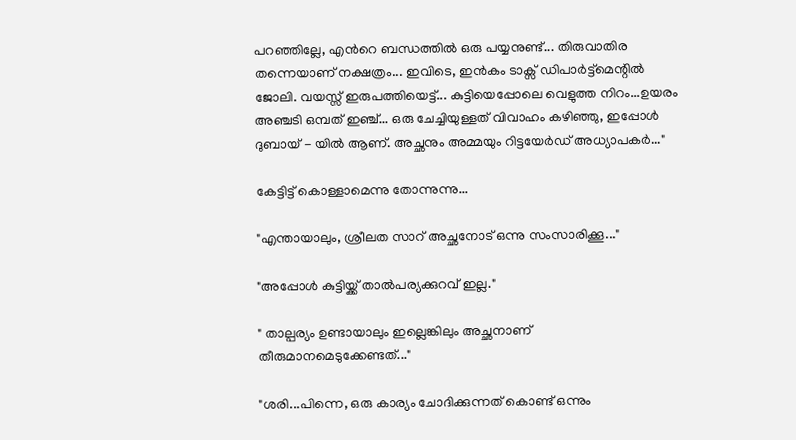പറഞ്ഞില്ലേ, എന്‍റെ ബന്ധത്തില്‍ ഒരു പയ്യനുണ്ട്... തിരുവാതിര തന്നെയാണ് നക്ഷത്രം... ഇവിടെ, ഇന്‍കം ടാക്സ്‌ ഡിപാര്‍ട്ട്മെന്റില്‍ ജോലി. വയസ്സ് ഇരുപത്തിയെട്ട്... കുട്ടിയെപ്പോലെ വെളുത്ത നിറം...ഉയരം അഞ്ചടി ഒമ്പത് ഇഞ്ച്... ഒരു ചേച്ചിയുള്ളത് വിവാഹം കഴിഞ്ഞു, ഇപ്പോള്‍ ദുബായ് - യില്‍ ആണ്. അച്ഛനും അമ്മയും റിട്ടയേര്‍ഡ്‌ അധ്യാപകര്‍..."

കേട്ടിട്ട് കൊള്ളാമെന്നു തോന്നുന്നു...

"എന്തായാലും, ശ്രീലത സാറ് അച്ഛനോട് ഒന്നു സംസാരിക്കൂ..."

"അപ്പോള്‍ കുട്ടിയ്ക്ക് താല്‍പര്യക്കുറവ് ഇല്ല."

" താല്പര്യം ഉണ്ടായാലും ഇല്ലെങ്കിലും അച്ഛനാണ് തീരുമാനമെടുക്കേണ്ടത്..."

"ശരി...പിന്നെ, ഒരു കാര്യം ചോദിക്കുന്നത് കൊണ്ട് ഒന്നും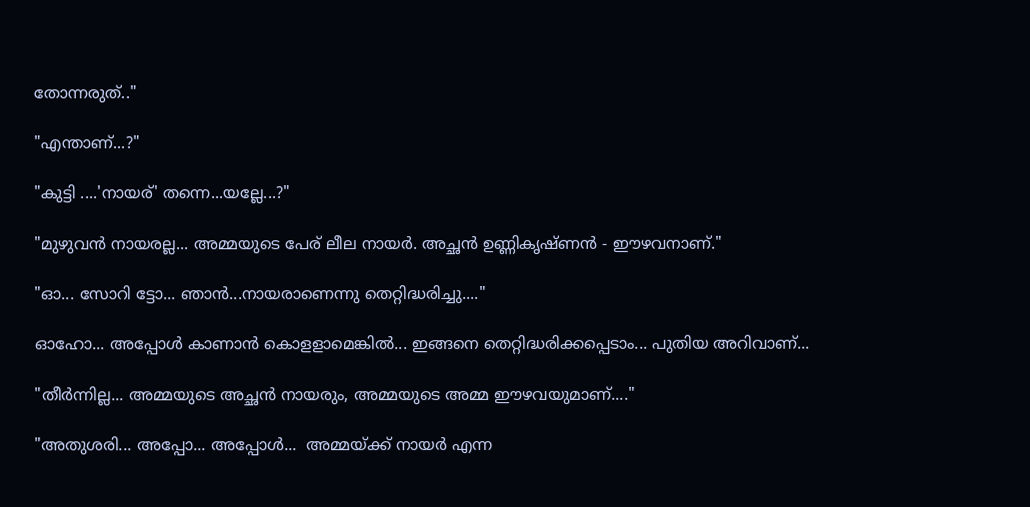തോന്നരുത്.."

"എന്താണ്...?"

"കുട്ടി ....'നായര്' തന്നെ...യല്ലേ...?"

"മുഴുവന്‍ നായരല്ല... അമ്മയുടെ പേര് ലീല നായര്‍. അച്ഛന്‍ ഉണ്ണികൃഷ്ണന്‍ - ഈഴവനാണ്."

"ഓ... സോറി ട്ടോ... ഞാന്‍...നായരാണെന്നു തെറ്റിദ്ധരിച്ചു...."

ഓഹോ... അപ്പോള്‍ കാണാന്‍ കൊളളാമെങ്കില്‍... ഇങ്ങനെ തെറ്റിദ്ധരിക്കപ്പെടാം... പുതിയ അറിവാണ്...

"തീര്‍ന്നില്ല... അമ്മയുടെ അച്ഛന്‍ നായരും, അമ്മയുടെ അമ്മ ഈഴവയുമാണ്...."

"അതുശരി... അപ്പോ... അപ്പോള്‍...  അമ്മയ്ക്ക് നായര്‍ എന്ന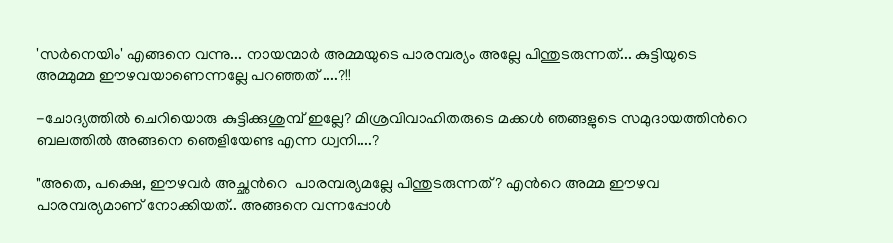'സര്‍നെയിം' എങ്ങനെ വന്നു... നായന്മാര്‍ അമ്മയുടെ പാരമ്പര്യം അല്ലേ പിന്തുടരുന്നത്... കുട്ടിയുടെ അമ്മുമ്മ ഈഴവയാണെന്നല്ലേ പറഞ്ഞത് ....?!!

-ചോദ്യത്തില്‍ ചെറിയൊരു കുട്ടിക്കുശുമ്പ് ഇല്ലേ? മിശ്രവിവാഹിതരുടെ മക്കള്‍ ഞങ്ങളുടെ സമുദായത്തിന്‍റെ ബലത്തില്‍ അങ്ങനെ ഞെളിയേണ്ട എന്ന ധ്വനി....?

"അതെ, പക്ഷെ, ഈഴവര്‍ അച്ഛന്‍റെ  പാരമ്പര്യമല്ലേ പിന്തുടരുന്നത്? എന്‍റെ അമ്മ ഈഴവ പാരമ്പര്യമാണ് നോക്കിയത്.. അങ്ങനെ വന്നപ്പോള്‍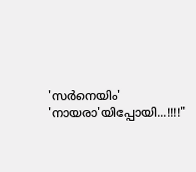'സര്‍നെയിം' 'നായരാ'യിപ്പോയി...!!!!"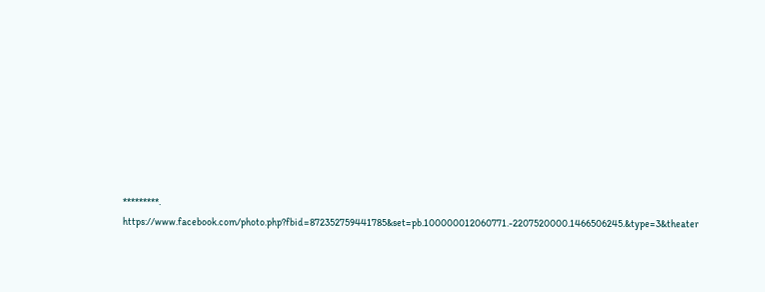*********.
https://www.facebook.com/photo.php?fbid=872352759441785&set=pb.100000012060771.-2207520000.1466506245.&type=3&theater